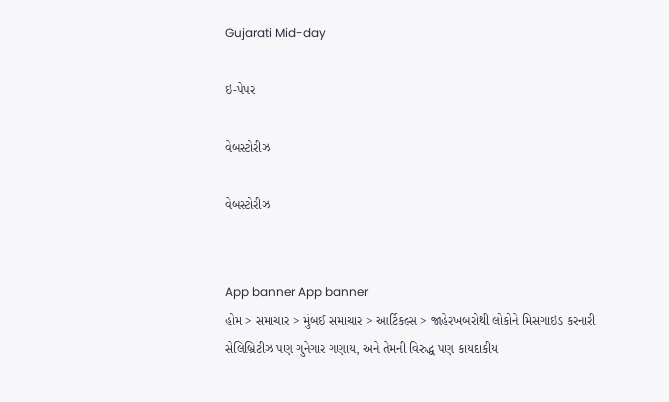Gujarati Mid-day

ઇ-પેપર

વેબસ્ટોરીઝ

વેબસ્ટોરીઝ


App banner App banner
હોમ > સમાચાર > મુંબઈ સમાચાર > આર્ટિકલ્સ > જાહેરખબરોથી લોકોને મિસગાઇડ કરનારી સેલિબ્રિટીઝ પણ ગુનેગાર ગણાય, અને તેમની વિરુદ્ધ પણ કાયદાકીય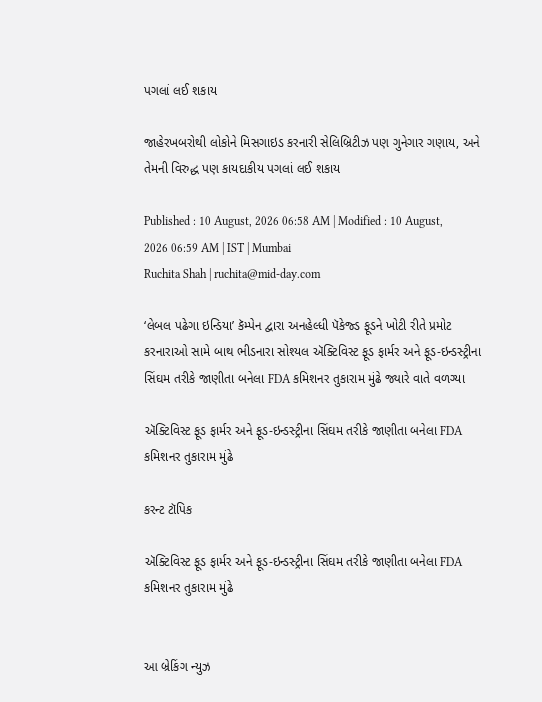પગલાં લઈ શકાય

જાહેરખબરોથી લોકોને મિસગાઇડ કરનારી સેલિબ્રિટીઝ પણ ગુનેગાર ગણાય, અને તેમની વિરુદ્ધ પણ કાયદાકીય પગલાં લઈ શકાય

Published : 10 August, 2026 06:58 AM | Modified : 10 August, 2026 06:59 AM | IST | Mumbai
Ruchita Shah | ruchita@mid-day.com

‘લેબલ પઢેગા ઇન્ડિયા’ કૅમ્પેન દ્વારા અનહેલ્ધી પૅકેજ્ડ ફૂડને ખોટી રીતે પ્રમોટ કરનારાઓ સામે બાથ ભીડનારા સોશ્યલ ઍક્ટિવિસ્ટ ફૂડ ફાર્મર અને ફૂડ-ઇન્ડસ્ટ્રીના સિંઘમ તરીકે જાણીતા બનેલા FDA કમિશનર તુકારામ મુંઢે જ્યારે વાતે વળગ્યા

ઍક્ટિવિસ્ટ ફૂડ ફાર્મર અને ફૂડ-ઇન્ડસ્ટ્રીના સિંઘમ તરીકે જાણીતા બનેલા FDA કમિશનર તુકારામ મુંઢે

કરન્ટ ટૉપિક

ઍક્ટિવિસ્ટ ફૂડ ફાર્મર અને ફૂડ-ઇન્ડસ્ટ્રીના સિંઘમ તરીકે જાણીતા બનેલા FDA કમિશનર તુકારામ મુંઢે


આ બ્રેકિંગ ન્યુઝ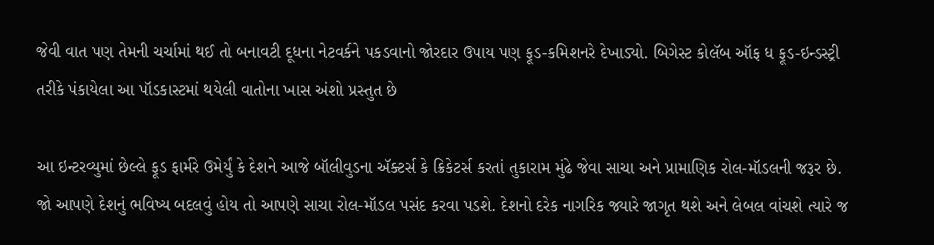જેવી વાત પણ તેમની ચર્ચામાં થઈ તો બનાવટી દૂધના નેટવર્કને પકડવાનો જોરદાર ઉપાય પણ ફૂડ-કમિશનરે દેખાડ્યો. બિગેસ્ટ કોલૅબ ઑફ ધ ફૂડ-ઇન્ડસ્ટ્રી તરીકે પંકાયેલા આ પૉડકાસ્ટમાં થયેલી વાતોના ખાસ અંશો પ્રસ્તુત છે

આ ઇન્ટરવ્યુમાં છેલ્લે ફૂડ ફાર્મરે ઉમેર્યું કે દેશને આજે બૉલીવુડના ઍક્ટર્સ કે ક્રિકેટર્સ કરતાં તુકારામ મુંઢે જેવા સાચા અને પ્રામાણિક રોલ-મૉડલની જરૂર છે. જો આપણે દેશનું ભવિષ્ય બદલવું હોય તો આપણે સાચા રોલ-મૉડલ પસંદ કરવા પડશે. દેશનો દરેક નાગરિક જ્યારે જાગૃત થશે અને લેબલ વાંચશે ત્યારે જ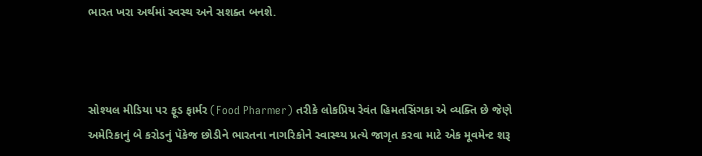ભારત ખરા અર્થમાં સ્વસ્થ અને સશક્ત બનશે.



સોશ્યલ મીડિયા પર ફૂડ ફાર્મર (Food Pharmer) તરીકે લોકપ્રિય રેવંત હિમતસિંગકા એ વ્યક્તિ છે જેણે અમેરિકાનું બે કરોડનું પૅકેજ છોડીને ભારતના નાગરિકોને સ્વાસ્થ્ય પ્રત્યે જાગૃત કરવા માટે એક મૂવમેન્ટ શરૂ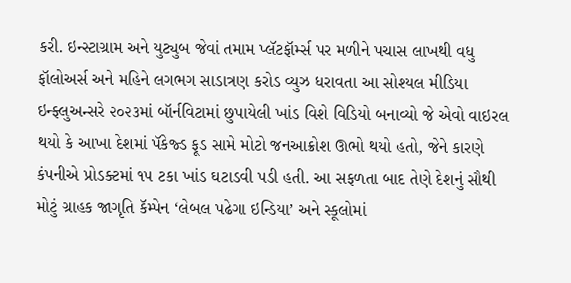કરી. ઇન્સ્ટાગ્રામ અને યુટ્યુબ જેવાં તમામ પ્લૅટફૉર્મ્સ પર મળીને પચાસ લાખથી વધુ ફૉલોઅર્સ અને મહિને લગભગ સાડાત્રણ કરોડ વ્યુઝ ધરાવતા આ સોશ્યલ મીડિયા ઇન્ફ્લુઅન્સરે ૨૦૨૩માં બૉર્નવિટામાં છુપાયેલી ખાંડ વિશે વિડિયો બનાવ્યો જે એવો વાઇરલ થયો કે આખા દેશમાં પૅકેજ્ડ ફૂડ સામે મોટો જનઆક્રોશ ઊભો થયો હતો, જેને કારણે કંપનીએ પ્રોડક્ટમાં ૧૫ ટકા ખાંડ ઘટાડવી પડી હતી. આ સફળતા બાદ તેણે દેશનું સૌથી મોટું ગ્રાહક જાગૃતિ કૅમ્પેન ‘લેબલ પઢેગા ઇન્ડિયા’ અને સ્કૂલોમાં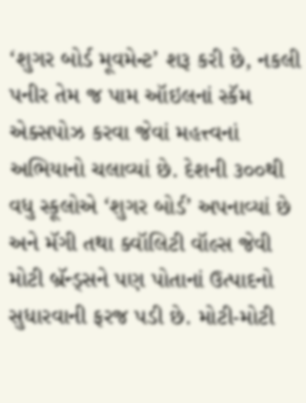‘શુગર બોર્ડ મૂવમેન્ટ’ શરૂ કરી છે, નકલી પનીર તેમ જ પામ ઑઇલનાં સ્કૅમ એક્સપોઝ કરવા જેવાં મહત્ત્વનાં અભિયાનો ચલાવ્યાં છે. દેશની ૩૦૦થી વધુ સ્કૂલોએ ‘શુગર બોર્ડ’ અપનાવ્યાં છે અને મૅગી તથા ક્વૉલિટી વૉલ્સ જેવી મોટી બ્રૅન્ડ્સને પણ પોતાનાં ઉત્પાદનો સુધારવાની ફરજ પડી છે. મોટી-મોટી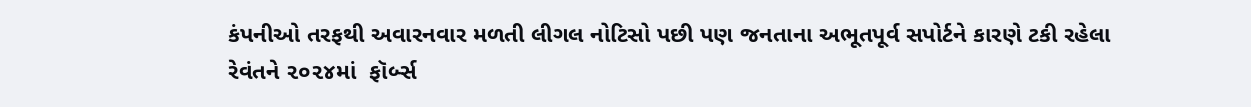કંપનીઓ તરફથી અવારનવાર મળતી લીગલ નોટિસો પછી પણ જનતાના અભૂતપૂર્વ સપોર્ટને કારણે ટકી રહેલા રેવંતને ૨૦૨૪માં  ફૉર્બ્સ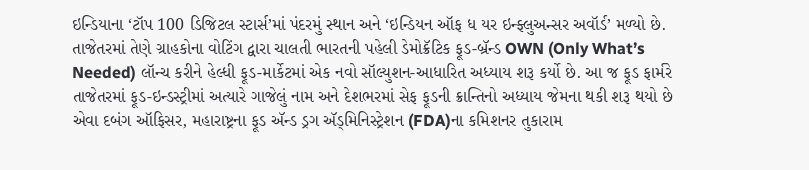ઇન્ડિયાના ‘ટૉપ 100 ડિજિટલ સ્ટાર્સ’માં પંદરમું સ્થાન અને ‘ઇન્ડિયન ઑફ ધ યર ઇન્ફ્લુઅન્સર અવૉર્ડ’ મળ્યો છે. તાજેતરમાં તેણે ગ્રાહકોના વોટિંગ દ્વારા ચાલતી ભારતની પહેલી ડેમોક્રૅટિક ફૂડ-બ્રૅન્ડ OWN (Only What’s Needed) લૉન્ચ કરીને હેલ્ધી ફૂડ-માર્કેટમાં એક નવો સૉલ્યુશન-આધારિત અધ્યાય શરૂ કર્યો છે. આ જ ફૂડ ફાર્મરે તાજેતરમાં ફૂડ-ઇન્ડસ્ટ્રીમાં અત્યારે ગાજેલું નામ અને દેશભરમાં સેફ ફૂડની ક્રાન્તિનો અધ્યાય જેમના થકી શરૂ થયો છે એવા દબંગ ઑફિસર, મહારાષ્ટ્રના ફૂડ ઍન્ડ ડ્રગ ઍડ્‍‍મિનિસ્ટ્રેશન (FDA)ના કમિશનર તુકારામ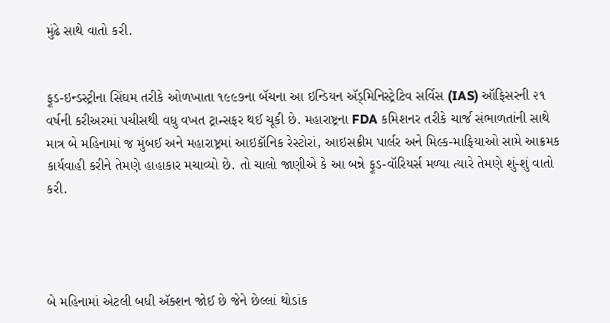મુંઢે સાથે વાતો કરી.


ફૂડ-ઇન્ડસ્ટ્રીના સિંઘમ તરીકે ઓળખાતા ૧૯૯૭ના બૅચના આ ઇન્ડિયન ઍડ્‍‍મિનિસ્ટ્રેટિવ સર્વિસ (IAS) ઑફિસરની ૨૧ વર્ષની કરીઅરમાં પચીસથી વધુ વખત ટ્રાન્સફર થઈ ચૂકી છે. મહારાષ્ટ્રના FDA કમિશનર તરીકે ચાર્જ સંભાળતાંની સાથે માત્ર બે મહિનામાં જ મુંબઈ અને મહારાષ્ટ્રમાં આઇકૉનિક રેસ્ટોરાં, આઇસક્રીમ પાર્લર અને મિલ્ક-માફિયાઓ સામે આક્રમક કાર્યવાહી કરીને તેમણે હાહાકાર મચાવ્યો છે. તો ચાલો જાણીએ કે આ બન્ને ફૂડ-વૉરિયર્સ મળ્યા ત્યારે તેમણે શું-શું વાતો કરી.




બે મહિનામાં એટલી બધી ઍક્શન જોઈ છે જેને છેલ્લાં થોડાંક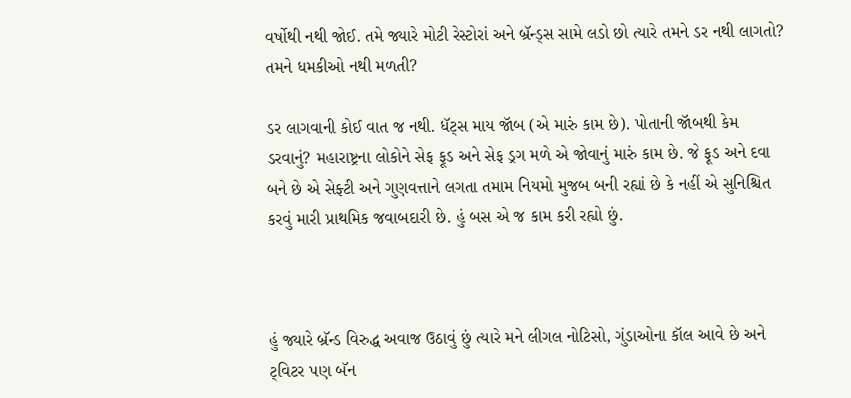વર્ષોથી નથી જોઈ. તમે જ્યારે મોટી રેસ્ટોરાં અને બ્રૅન્ડ્સ સામે લડો છો ત્યારે તમને ડર નથી લાગતો? તમને ધમકીઓ નથી મળતી?

ડર લાગવાની કોઈ વાત જ નથી. ધૅટ્સ માય જૉબ (એ મારું કામ છે). પોતાની જૉબથી કેમ ડરવાનું? મહારાષ્ટ્રના લોકોને સેફ ફૂડ અને સેફ ડ્રગ મળે એ જોવાનું મારું કામ છે. જે ફૂડ અને દવા બને છે એ સેફ્ટી અને ગુણવત્તાને લગતા તમામ નિયમો મુજબ બની રહ્યાં છે કે નહીં એ સુનિશ્ચિત કરવું મારી પ્રાથમિક જવાબદારી છે. હું બસ એ જ કામ કરી રહ્યો છું.



હું જ્યારે બ્રૅન્ડ વિરુદ્ધ અવાજ ઉઠાવું છું ત્યારે મને લીગલ નોટિસો, ગુંડાઓના કૉલ આવે છે અને ટ્‍‍વિટર પણ બૅન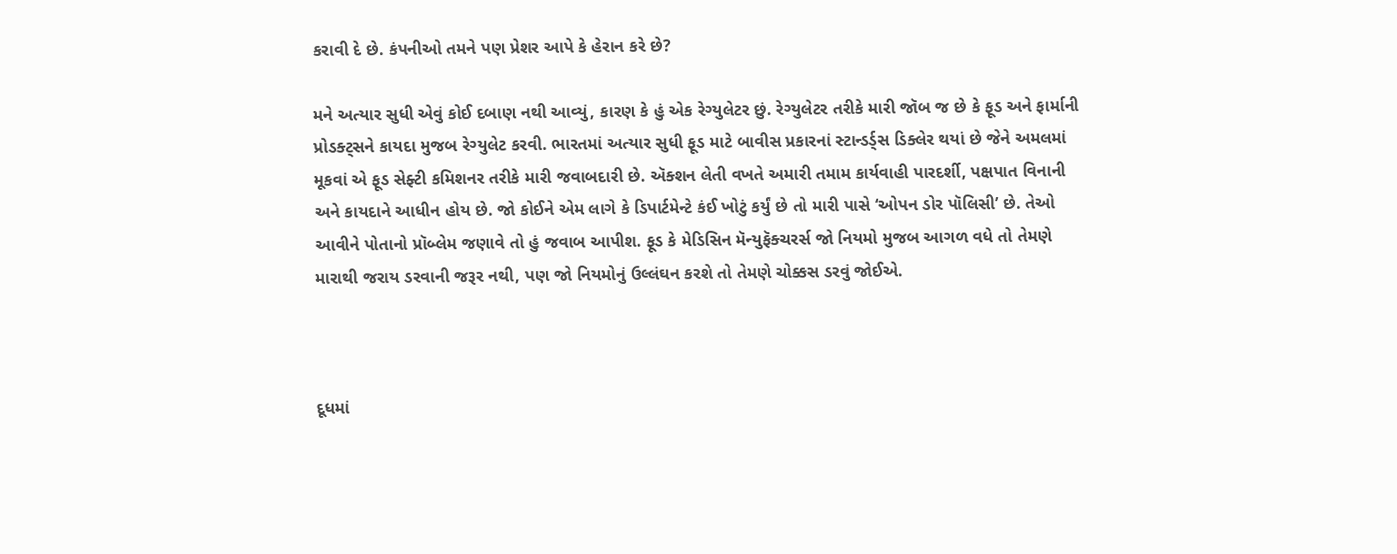કરાવી દે છે. કંપનીઓ તમને પણ પ્રેશર આપે કે હેરાન કરે છે?

મને અત્યાર સુધી એવું કોઈ દબાણ નથી આવ્યું, કારણ કે હું એક રેગ્યુલેટર છું. રેગ્યુલેટર તરીકે મારી જૉબ જ છે કે ફૂડ અને ફાર્માની પ્રોડક્ટ્સને કાયદા મુજબ રેગ્યુલેટ કરવી. ભારતમાં અત્યાર સુધી ફૂડ માટે બાવીસ પ્રકારનાં સ્ટાન્ડર્ડ્‍સ ડિક્લેર થયાં છે જેને અમલમાં મૂકવાં એ ફૂડ સેફ્ટી કમિશનર તરીકે મારી જવાબદારી છે. ઍક્શન લેતી વખતે અમારી તમામ કાર્યવાહી પારદર્શી, પક્ષપાત વિનાની અને કાયદાને આધીન હોય છે. જો કોઈને એમ લાગે કે ડિપાર્ટમેન્ટે કંઈ ખોટું કર્યું છે તો મારી પાસે ‘ઓપન ડોર પૉલિસી’ છે. તેઓ આવીને પોતાનો પ્રૉબ્લેમ જણાવે તો હું જવાબ આપીશ. ફૂડ કે મેડિસિન મૅન્યુફૅક્ચરર્સ જો નિયમો મુજબ આગળ વધે તો તેમણે મારાથી જરાય ડરવાની જરૂર નથી, પણ જો નિયમોનું ઉલ્લંઘન કરશે તો તેમણે ચોક્કસ ડરવું જોઈએ.



દૂધમાં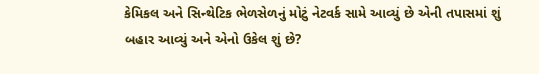કેમિકલ અને સિન્થેટિક ભેળસેળનું મોટું નેટવર્ક સામે આવ્યું છે એની તપાસમાં શું બહાર આવ્યું અને એનો ઉકેલ શું છે?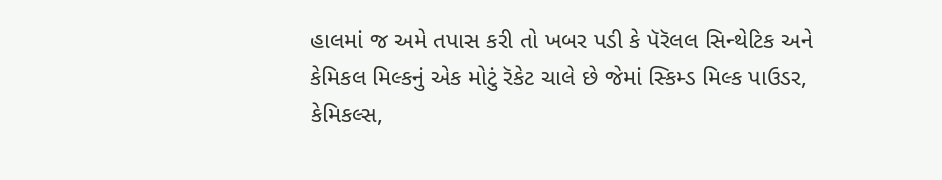હાલમાં જ અમે તપાસ કરી તો ખબર પડી કે પૅરૅલલ સિન્થેટિક અને કેમિકલ મિલ્કનું એક મોટું રૅકેટ ચાલે છે જેમાં સ્કિમ્ડ મિલ્ક પાઉડર, કેમિકલ્સ,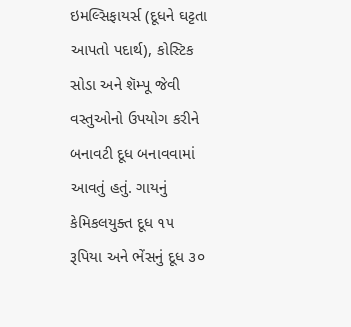ઇમલ્સિફાયર્સ (દૂધને ઘટ્ટતા આપતો પદાર્થ), કોસ્ટિક સોડા અને શૅમ્પૂ જેવી વસ્તુઓનો ઉપયોગ કરીને બનાવટી દૂધ બનાવવામાં આવતું હતું. ગાયનું કેમિકલયુક્ત દૂધ ૧૫ રૂપિયા અને ભેંસનું દૂધ ૩૦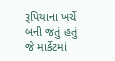રૂપિયાના ખર્ચે બની જતું હતું જે માર્કેટમાં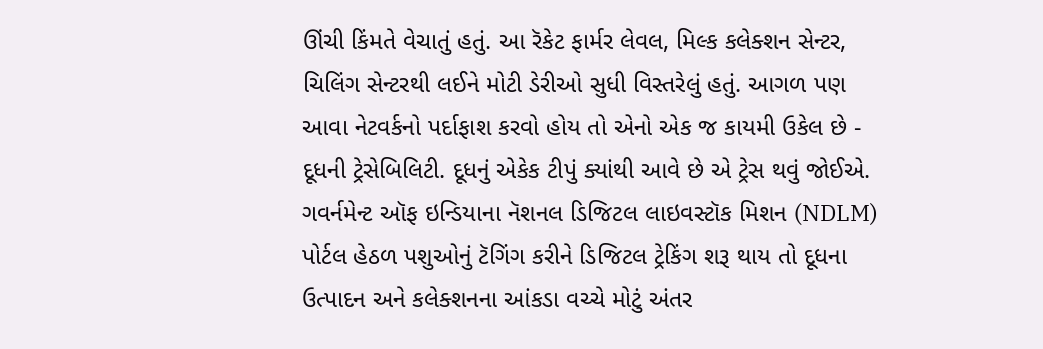ઊંચી કિંમતે વેચાતું હતું. આ રૅકેટ ફાર્મર લેવલ, મિલ્ક કલેક્શન સેન્ટર, ચિલિંગ સેન્ટરથી લઈને મોટી ડેરીઓ સુધી વિસ્તરેલું હતું. આગળ પણ આવા નેટવર્કનો પર્દાફાશ કરવો હોય તો એનો એક જ કાયમી ઉકેલ છે - દૂધની ટ્રેસેબિલિટી. દૂધનું એકેક ટીપું ક્યાંથી આવે છે એ ટ્રેસ થવું જોઈએ. ગવર્નમેન્ટ ઑફ ઇન્ડિયાના નૅશનલ ડિજિટલ લાઇવસ્ટૉક મિશન (NDLM) પોર્ટલ હેઠળ પશુઓનું ટૅગિંગ કરીને ડિજિટલ ટ્રેકિંગ શરૂ થાય તો દૂધના ઉત્પાદન અને કલેક્શનના આંકડા વચ્ચે મોટું અંતર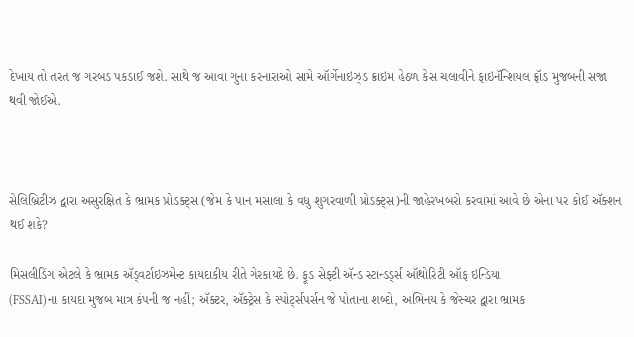દેખાય તો તરત જ ગરબડ પકડાઈ જશે. સાથે જ આવા ગુના કરનારાઓ સામે ઑર્ગેનાઇઝ્ડ ક્રાઇમ હેઠળ કેસ ચલાવીને ફાઇનૅન્શિયલ ફ્રૉડ મુજબની સજા થવી જોઈએ.



સેલિબ્રિટીઝ દ્વારા અસુરક્ષિત કે ભ્રામક પ્રોડક્ટ્સ (જેમ કે પાન મસાલા કે વધુ શુગરવાળી પ્રોડક્ટ્સ)ની જાહેરખબરો કરવામાં આવે છે એના પર કોઈ ઍક્શન થઈ શકે?

મિસલીડિંગ એટલે કે ભ્રામક ઍડ્વર્ટાઇઝમેન્ટ કાયદાકીય રીતે ગેરકાયદે છે. ફૂડ સેફ્ટી ઍન્ડ સ્ટાન્ડર્ડ્‍સ ઑથોરિટી ઑફ ઇન્ડિયા
(FSSAI)ના કાયદા મુજબ માત્ર કંપની જ નહીં; ઍક્ટર, ઍક્ટ્રેસ કે સ્પોર્ટ્‍સપર્સન જે પોતાના શબ્દો, અભિનય કે જેસ્ચર દ્વારા ભ્રામક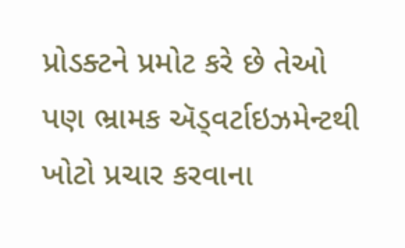પ્રોડક્ટને પ્રમોટ કરે છે તેઓ પણ ભ્રામક ઍડ્વર્ટાઇઝમેન્ટથી ખોટો પ્રચાર કરવાના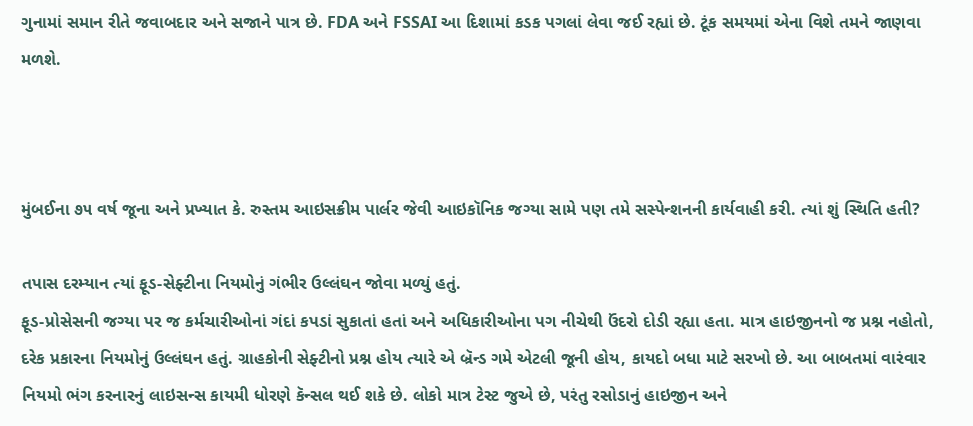ગુનામાં સમાન રીતે જવાબદાર અને સજાને પાત્ર છે. FDA અને FSSAI આ દિશામાં કડક પગલાં લેવા જઈ રહ્યાં છે. ટૂંક સમયમાં એના વિશે તમને જાણવા મળશે.



મુંબઈના ૭૫ વર્ષ જૂના અને પ્રખ્યાત કે. રુસ્તમ આઇસક્રીમ પાર્લર જેવી આઇકૉનિક જગ્યા સામે પણ તમે સસ્પેન્શનની કાર્યવાહી કરી. ત્યાં શું સ્થિતિ હતી?

તપાસ દરમ્યાન ત્યાં ફૂડ-સેફ્ટીના નિયમોનું ગંભીર ઉલ્લંઘન જોવા મળ્યું હતું.
ફૂડ-પ્રોસેસની જગ્યા પર જ કર્મચારીઓનાં ગંદાં કપડાં સુકાતાં હતાં અને અધિકારીઓના પગ નીચેથી ઉંદરો દોડી રહ્યા હતા. માત્ર હાઇજીનનો જ પ્રશ્ન નહોતો, દરેક પ્રકારના નિયમોનું ઉલ્લંઘન હતું. ગ્રાહકોની સેફ્ટીનો પ્રશ્ન હોય ત્યારે એ બ્રૅન્ડ ગમે એટલી જૂની હોય, કાયદો બધા માટે સરખો છે. આ બાબતમાં વારંવાર નિયમો ભંગ કરનારનું લાઇસન્સ કાયમી ધોરણે કૅન્સલ થઈ શકે છે. લોકો માત્ર ટેસ્ટ જુએ છે, પરંતુ રસોડાનું હાઇજીન અને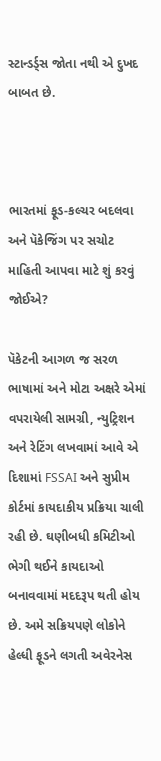સ્ટાન્ડર્ડ્‍સ જોતા નથી એ દુખદ બાબત છે.



ભારતમાં ફૂડ-કલ્ચર બદલવા અને પૅકેજિંગ પર સચોટ માહિતી આપવા માટે શું કરવું જોઈએ?

પૅકેટની આગળ જ સરળ ભાષામાં અને મોટા અક્ષરે એમાં વપરાયેલી સામગ્રી, ન્યુટ્રિશન અને રેટિંગ લખવામાં આવે એ દિશામાં FSSAI અને સુપ્રીમ કોર્ટમાં કાયદાકીય પ્રક્રિયા ચાલી રહી છે. ઘણીબધી કમિટીઓ ભેગી થઈને કાયદાઓ બનાવવામાં મદદરૂપ થતી હોય છે. અમે સક્રિયપણે લોકોને હેલ્ધી ફૂડને લગતી અવેરનેસ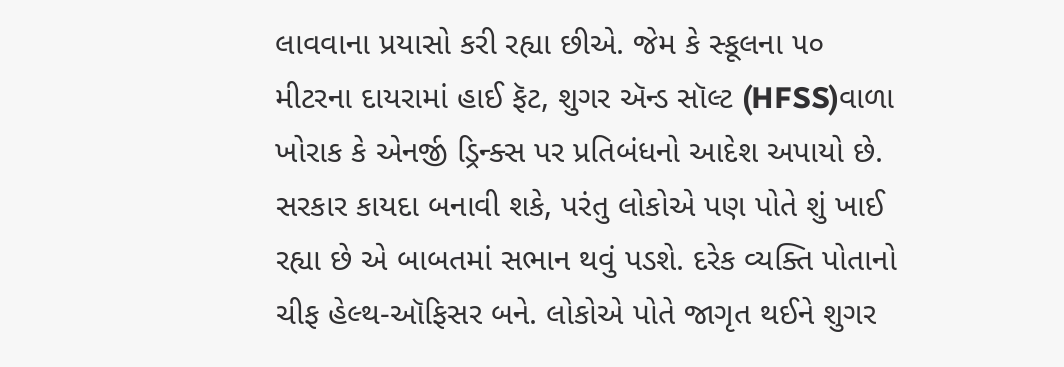લાવવાના પ્રયાસો કરી રહ્યા છીએ. જેમ કે સ્કૂલના ૫૦ મીટરના દાયરામાં હાઈ ફૅટ, શુગર ઍન્ડ સૉલ્ટ (HFSS)વાળા ખોરાક કે એનર્જી ડ્રિન્ક્સ પર પ્રતિબંધનો આદેશ અપાયો છે. સરકાર કાયદા બનાવી શકે, પરંતુ લોકોએ પણ પોતે શું ખાઈ રહ્યા છે એ બાબતમાં સભાન થવું પડશે. દરેક વ્યક્તિ પોતાનો ચીફ હેલ્થ-ઑફિસર બને. લોકોએ પોતે જાગૃત થઈને શુગર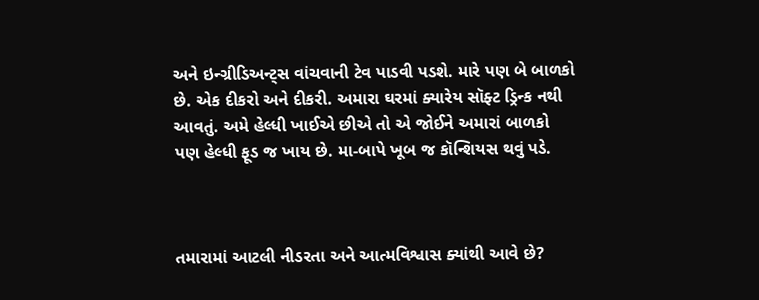અને ઇન્ગ્રીડિઅન્ટ્સ વાંચવાની ટેવ પાડવી પડશે. મારે પણ બે બાળકો છે. એક દીકરો અને દીકરી. અમારા ઘરમાં ક્યારેય સૉફ્ટ ડ્રિન્ક નથી આવતું. અમે હેલ્ધી ખાઈએ છીએ તો એ જોઈને અમારાં બાળકો પણ હેલ્ધી ફૂડ જ ખાય છે. મા-બાપે ખૂબ જ કૉન્શિયસ થવું પડે.



તમારામાં આટલી નીડરતા અને આત્મવિશ્વાસ ક્યાંથી આવે છે?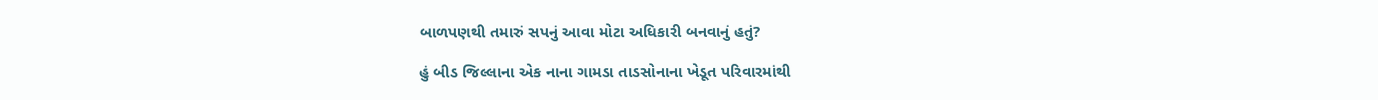બાળપણથી તમારું સપનું આવા મોટા અધિકારી બનવાનું હતું?

હું બીડ જિલ્લાના એક નાના ગામડા તાડસોનાના ખેડૂત પરિવારમાંથી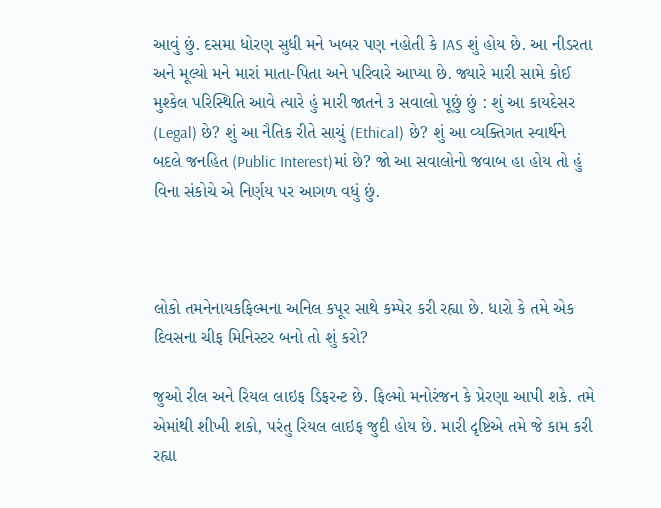આવું છું. દસમા ધોરણ સુધી મને ખબર પણ નહોતી કે IAS શું હોય છે. આ નીડરતા અને મૂલ્યો મને મારાં માતા-પિતા અને પરિવારે આપ્યા છે. જ્યારે મારી સામે કોઈ મુશ્કેલ પરિસ્થિતિ આવે ત્યારે હું મારી જાતને ૩ સવાલો પૂછું છું : શું આ કાયદેસર (Legal) છે? શું આ નૈતિક રીતે સાચું (Ethical) છે? શું આ વ્યક્તિગત સ્વાર્થને બદલે જનહિત (Public Interest)માં છે? જો આ સવાલોનો જવાબ હા હોય તો હું વિના સંકોચે એ નિર્ણય પર આગળ વધું છું.



લોકો તમનેનાયકફિલ્મના અનિલ કપૂર સાથે કમ્પેર કરી રહ્યા છે. ધારો કે તમે એક દિવસના ચીફ મિનિસ્ટર બનો તો શું કરો?

જુઓ રીલ અને રિયલ લાઇફ ડિફરન્ટ છે. ફિલ્મો મનોરંજન કે પ્રેરણા આપી શકે. તમે એમાંથી શીખી શકો, પરંતુ રિયલ લાઇફ જુદી હોય છે. મારી દૃષ્ટિએ તમે જે કામ કરી રહ્યા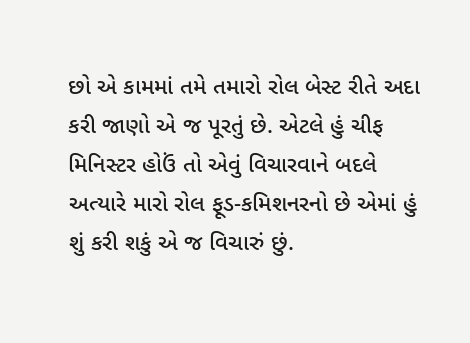છો એ કામમાં તમે તમારો રોલ બેસ્ટ રીતે અદા કરી જાણો એ જ પૂરતું છે. એટલે હું ચીફ મિનિસ્ટર હોઉં તો એવું વિચારવાને બદલે અત્યારે મારો રોલ ફૂડ-કમિશનરનો છે એમાં હું શું કરી શકું એ જ વિચારું છું.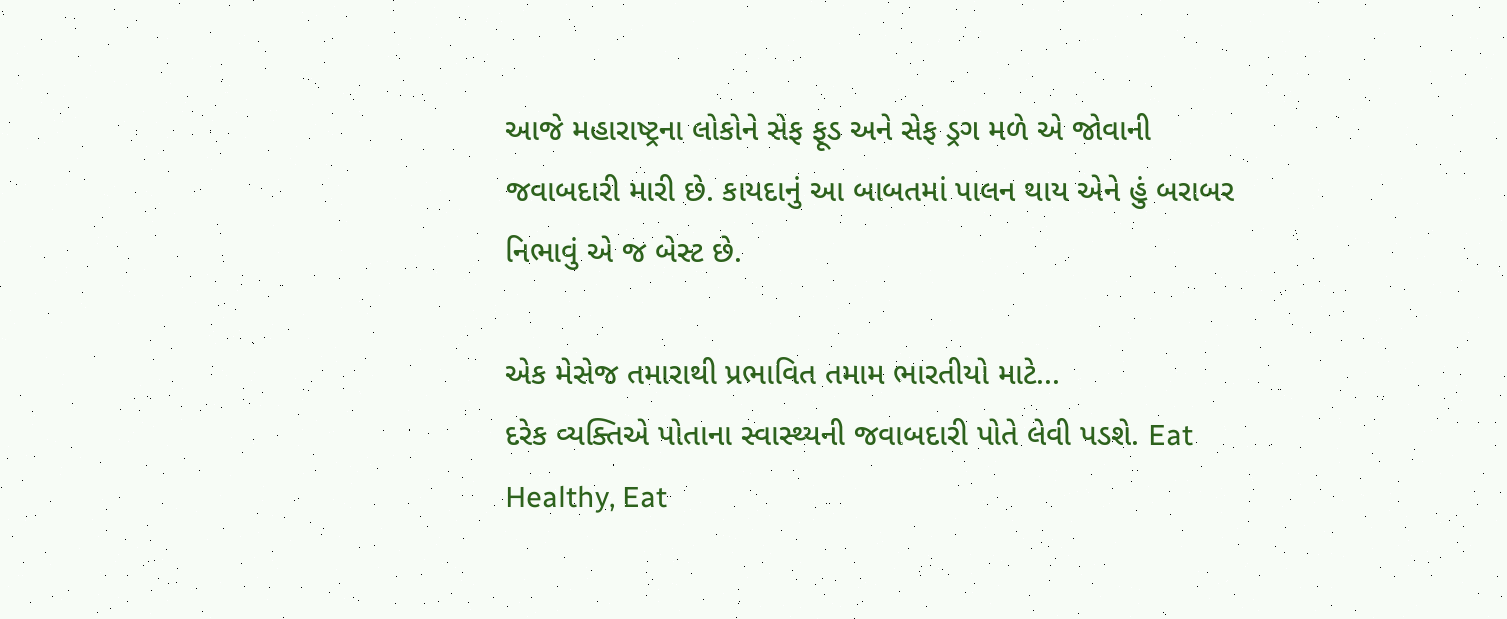આજે મહારાષ્ટ્રના લોકોને સેફ ફૂડ અને સેફ ડ્રગ મળે એ જોવાની જવાબદારી મારી છે. કાયદાનું આ બાબતમાં પાલન થાય એને હું બરાબર નિભાવું એ જ બેસ્ટ છે.

એક મેસેજ તમારાથી પ્રભાવિત તમામ ભારતીયો માટે...
દરેક વ્યક્તિએ પોતાના સ્વાસ્થ્યની જવાબદારી પોતે લેવી પડશે. Eat Healthy, Eat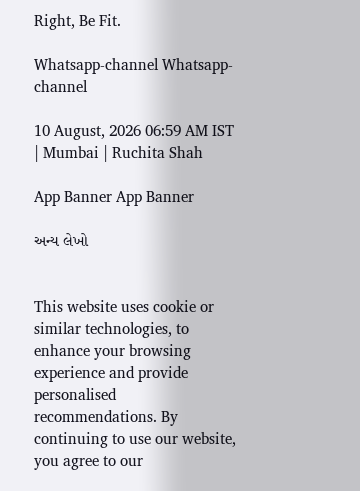Right, Be Fit.

Whatsapp-channel Whatsapp-channel

10 August, 2026 06:59 AM IST | Mumbai | Ruchita Shah

App Banner App Banner

અન્ય લેખો


This website uses cookie or similar technologies, to enhance your browsing experience and provide personalised recommendations. By continuing to use our website, you agree to our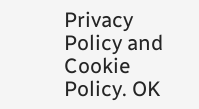Privacy Policy and Cookie Policy. OK